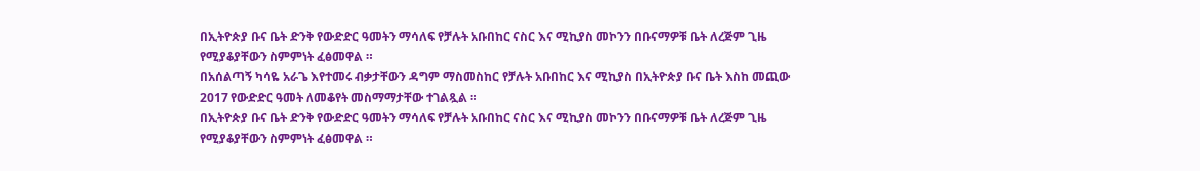በኢትዮጵያ ቡና ቤት ድንቅ የውድድር ዓመትን ማሳለፍ የቻሉት አቡበከር ናስር እና ሚኪያስ መኮንን በቡናማዎቹ ቤት ለረጅም ጊዜ የሚያቆያቸውን ስምምነት ፈፅመዋል ።
በአሰልጣኝ ካሳዬ አራጌ እየተመሩ ብቃታቸውን ዳግም ማስመስከር የቻሉት አቡበከር እና ሚኪያስ በኢትዮጵያ ቡና ቤት እስከ መጪው 2017 የውድድር ዓመት ለመቆየት መስማማታቸው ተገልጿል ።
በኢትዮጵያ ቡና ቤት ድንቅ የውድድር ዓመትን ማሳለፍ የቻሉት አቡበከር ናስር እና ሚኪያስ መኮንን በቡናማዎቹ ቤት ለረጅም ጊዜ የሚያቆያቸውን ስምምነት ፈፅመዋል ።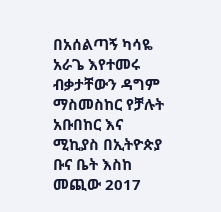በአሰልጣኝ ካሳዬ አራጌ እየተመሩ ብቃታቸውን ዳግም ማስመስከር የቻሉት አቡበከር እና ሚኪያስ በኢትዮጵያ ቡና ቤት እስከ መጪው 2017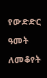የውድድር ዓመት ለመቆየት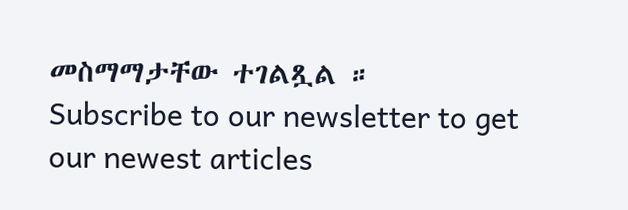መስማማታቸው ተገልጿል ።
Subscribe to our newsletter to get our newest articles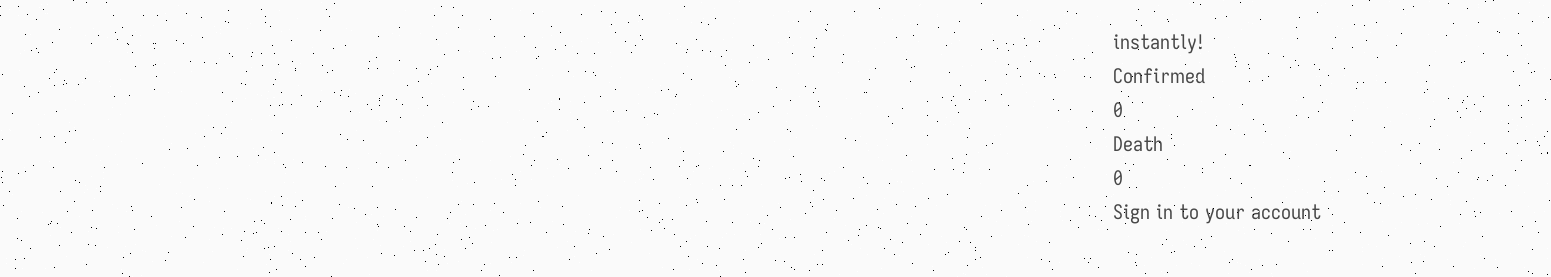instantly!
Confirmed
0
Death
0
Sign in to your account